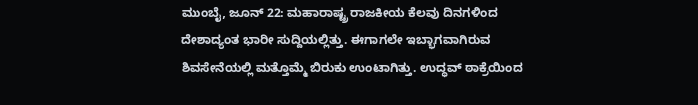ಮುಂಬೈ, ಜೂನ್ 22: ಮಹಾರಾಷ್ಟ್ರ ರಾಜಕೀಯ ಕೆಲವು ದಿನಗಳಿಂದ ದೇಶಾದ್ಯಂತ ಭಾರೀ ಸುದ್ದಿಯಲ್ಲಿತ್ತು. ಈಗಾಗಲೇ ಇಬ್ಭಾಗವಾಗಿರುವ ಶಿವಸೇನೆಯಲ್ಲಿ ಮತ್ತೊಮ್ಮೆ ಬಿರುಕು ಉಂಟಾಗಿತ್ತು. ಉದ್ಧವ್ ಠಾಕ್ರೆಯಿಂದ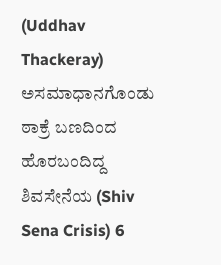(Uddhav Thackeray) ಅಸಮಾಧಾನಗೊಂಡು ಠಾಕ್ರೆ ಬಣದಿಂದ ಹೊರಬಂದಿದ್ದ ಶಿವಸೇನೆಯ (Shiv Sena Crisis) 6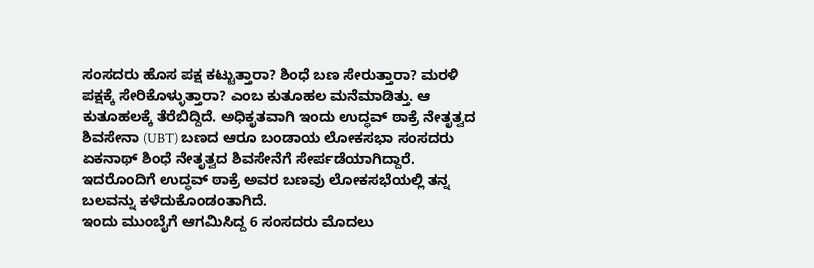ಸಂಸದರು ಹೊಸ ಪಕ್ಷ ಕಟ್ಟುತ್ತಾರಾ? ಶಿಂಧೆ ಬಣ ಸೇರುತ್ತಾರಾ? ಮರಳಿ ಪಕ್ಷಕ್ಕೆ ಸೇರಿಕೊಳ್ಳುತ್ತಾರಾ? ಎಂಬ ಕುತೂಹಲ ಮನೆಮಾಡಿತ್ತು. ಆ ಕುತೂಹಲಕ್ಕೆ ತೆರೆಬಿದ್ದಿದೆ. ಅಧಿಕೃತವಾಗಿ ಇಂದು ಉದ್ಧವ್ ಠಾಕ್ರೆ ನೇತೃತ್ವದ ಶಿವಸೇನಾ (UBT) ಬಣದ ಆರೂ ಬಂಡಾಯ ಲೋಕಸಭಾ ಸಂಸದರು ಏಕನಾಥ್ ಶಿಂಧೆ ನೇತೃತ್ವದ ಶಿವಸೇನೆಗೆ ಸೇರ್ಪಡೆಯಾಗಿದ್ದಾರೆ. ಇದರೊಂದಿಗೆ ಉದ್ಧವ್ ಠಾಕ್ರೆ ಅವರ ಬಣವು ಲೋಕಸಭೆಯಲ್ಲಿ ತನ್ನ ಬಲವನ್ನು ಕಳೆದುಕೊಂಡಂತಾಗಿದೆ.
ಇಂದು ಮುಂಬೈಗೆ ಆಗಮಿಸಿದ್ದ 6 ಸಂಸದರು ಮೊದಲು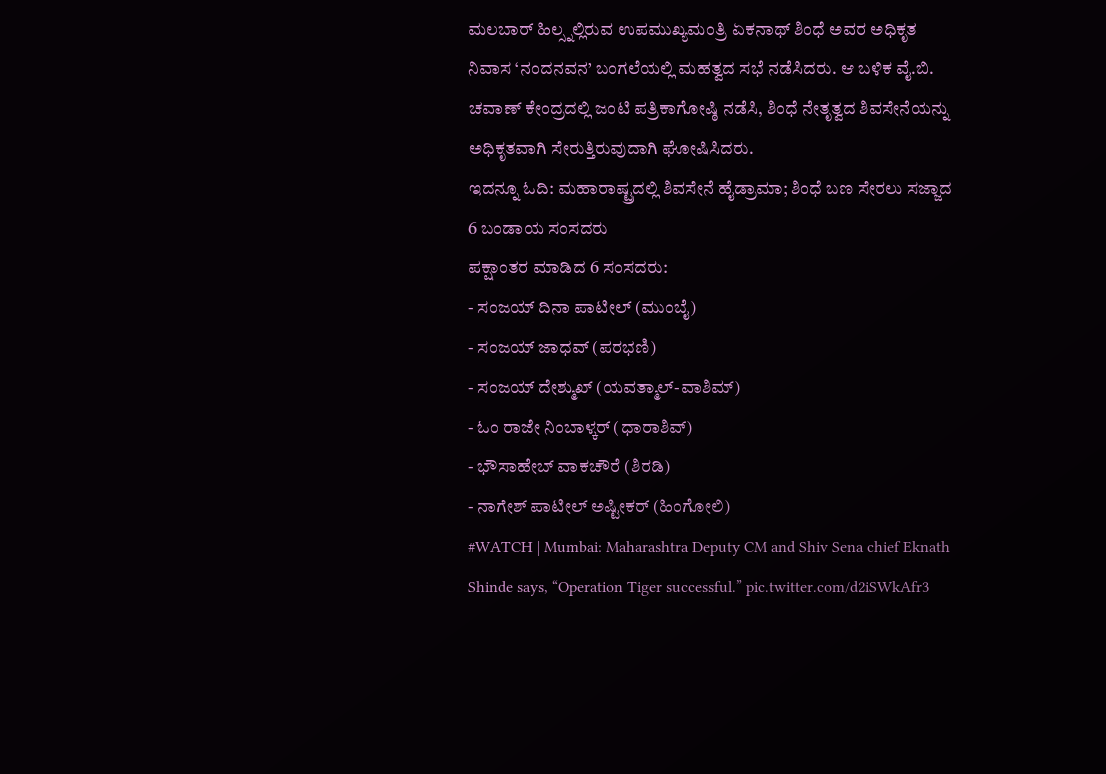ಮಲಬಾರ್ ಹಿಲ್ಸ್ನಲ್ಲಿರುವ ಉಪಮುಖ್ಯಮಂತ್ರಿ ಏಕನಾಥ್ ಶಿಂಧೆ ಅವರ ಅಧಿಕೃತ ನಿವಾಸ ‘ನಂದನವನ’ ಬಂಗಲೆಯಲ್ಲಿ ಮಹತ್ವದ ಸಭೆ ನಡೆಸಿದರು. ಆ ಬಳಿಕ ವೈ.ಬಿ. ಚವಾಣ್ ಕೇಂದ್ರದಲ್ಲಿ ಜಂಟಿ ಪತ್ರಿಕಾಗೋಷ್ಠಿ ನಡೆಸಿ, ಶಿಂಧೆ ನೇತೃತ್ವದ ಶಿವಸೇನೆಯನ್ನು ಅಧಿಕೃತವಾಗಿ ಸೇರುತ್ತಿರುವುದಾಗಿ ಘೋಷಿಸಿದರು.
ಇದನ್ನೂ ಓದಿ: ಮಹಾರಾಷ್ಟ್ರದಲ್ಲಿ ಶಿವಸೇನೆ ಹೈಡ್ರಾಮಾ; ಶಿಂಧೆ ಬಣ ಸೇರಲು ಸಜ್ಜಾದ 6 ಬಂಡಾಯ ಸಂಸದರು
ಪಕ್ಷಾಂತರ ಮಾಡಿದ 6 ಸಂಸದರು:
- ಸಂಜಯ್ ದಿನಾ ಪಾಟೀಲ್ (ಮುಂಬೈ)
- ಸಂಜಯ್ ಜಾಧವ್ (ಪರಭಣಿ)
- ಸಂಜಯ್ ದೇಶ್ಮುಖ್ (ಯವತ್ಮಾಲ್-ವಾಶಿಮ್)
- ಓಂ ರಾಜೇ ನಿಂಬಾಳ್ಕರ್ (ಧಾರಾಶಿವ್)
- ಭೌಸಾಹೇಬ್ ವಾಕಚೌರೆ (ಶಿರಡಿ)
- ನಾಗೇಶ್ ಪಾಟೀಲ್ ಅಷ್ಟೀಕರ್ (ಹಿಂಗೋಲಿ)
#WATCH | Mumbai: Maharashtra Deputy CM and Shiv Sena chief Eknath Shinde says, “Operation Tiger successful.” pic.twitter.com/d2iSWkAfr3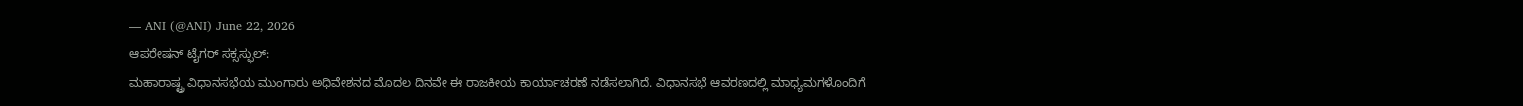— ANI (@ANI) June 22, 2026
ಆಪರೇಷನ್ ಟೈಗರ್ ಸಕ್ಸಸ್ಫುಲ್:
ಮಹಾರಾಷ್ಟ್ರ ವಿಧಾನಸಭೆಯ ಮುಂಗಾರು ಅಧಿವೇಶನದ ಮೊದಲ ದಿನವೇ ಈ ರಾಜಕೀಯ ಕಾರ್ಯಾಚರಣೆ ನಡೆಸಲಾಗಿದೆ. ವಿಧಾನಸಭೆ ಆವರಣದಲ್ಲಿ ಮಾಧ್ಯಮಗಳೊಂದಿಗೆ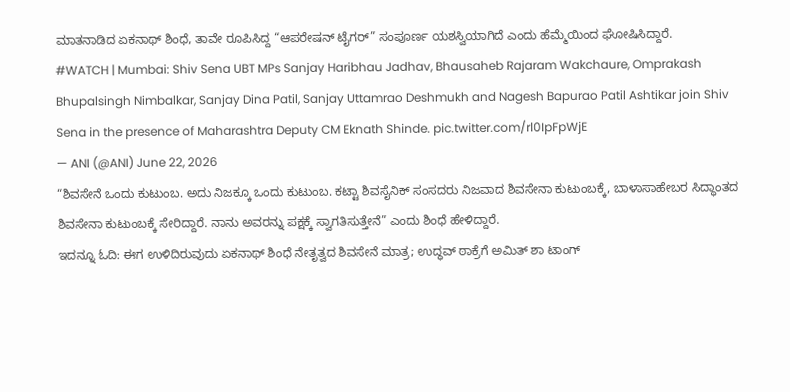ಮಾತನಾಡಿದ ಏಕನಾಥ್ ಶಿಂಧೆ, ತಾವೇ ರೂಪಿಸಿದ್ದ “ಆಪರೇಷನ್ ಟೈಗರ್” ಸಂಪೂರ್ಣ ಯಶಸ್ವಿಯಾಗಿದೆ ಎಂದು ಹೆಮ್ಮೆಯಿಂದ ಘೋಷಿಸಿದ್ದಾರೆ.
#WATCH | Mumbai: Shiv Sena UBT MPs Sanjay Haribhau Jadhav, Bhausaheb Rajaram Wakchaure, Omprakash Bhupalsingh Nimbalkar, Sanjay Dina Patil, Sanjay Uttamrao Deshmukh and Nagesh Bapurao Patil Ashtikar join Shiv Sena in the presence of Maharashtra Deputy CM Eknath Shinde. pic.twitter.com/rl0IpFpWjE
— ANI (@ANI) June 22, 2026
“ಶಿವಸೇನೆ ಒಂದು ಕುಟುಂಬ. ಅದು ನಿಜಕ್ಕೂ ಒಂದು ಕುಟುಂಬ. ಕಟ್ಟಾ ಶಿವಸೈನಿಕ್ ಸಂಸದರು ನಿಜವಾದ ಶಿವಸೇನಾ ಕುಟುಂಬಕ್ಕೆ, ಬಾಳಾಸಾಹೇಬರ ಸಿದ್ಧಾಂತದ ಶಿವಸೇನಾ ಕುಟುಂಬಕ್ಕೆ ಸೇರಿದ್ದಾರೆ. ನಾನು ಅವರನ್ನು ಪಕ್ಷಕ್ಕೆ ಸ್ವಾಗತಿಸುತ್ತೇನೆ” ಎಂದು ಶಿಂಧೆ ಹೇಳಿದ್ದಾರೆ.
ಇದನ್ನೂ ಓದಿ: ಈಗ ಉಳಿದಿರುವುದು ಏಕನಾಥ್ ಶಿಂಧೆ ನೇತೃತ್ವದ ಶಿವಸೇನೆ ಮಾತ್ರ; ಉದ್ಧವ್ ಠಾಕ್ರೆಗೆ ಅಮಿತ್ ಶಾ ಟಾಂಗ್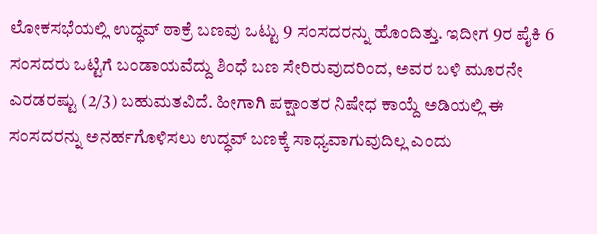ಲೋಕಸಭೆಯಲ್ಲಿ ಉದ್ಧವ್ ಠಾಕ್ರೆ ಬಣವು ಒಟ್ಟು 9 ಸಂಸದರನ್ನು ಹೊಂದಿತ್ತು. ಇದೀಗ 9ರ ಪೈಕಿ 6 ಸಂಸದರು ಒಟ್ಟಿಗೆ ಬಂಡಾಯವೆದ್ದು ಶಿಂಧೆ ಬಣ ಸೇರಿರುವುದರಿಂದ, ಅವರ ಬಳಿ ಮೂರನೇ ಎರಡರಷ್ಟು (2/3) ಬಹುಮತವಿದೆ. ಹೀಗಾಗಿ ಪಕ್ಷಾಂತರ ನಿಷೇಧ ಕಾಯ್ದೆ ಅಡಿಯಲ್ಲಿ ಈ ಸಂಸದರನ್ನು ಅನರ್ಹಗೊಳಿಸಲು ಉದ್ಧವ್ ಬಣಕ್ಕೆ ಸಾಧ್ಯವಾಗುವುದಿಲ್ಲ ಎಂದು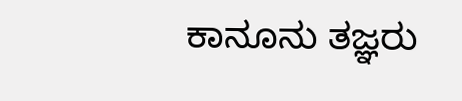ಕಾನೂನು ತಜ್ಞರು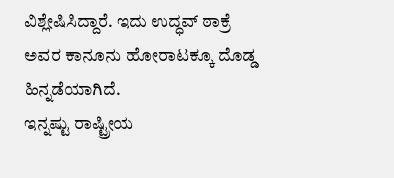ವಿಶ್ಲೇಷಿಸಿದ್ದಾರೆ. ಇದು ಉದ್ಧವ್ ಠಾಕ್ರೆ ಅವರ ಕಾನೂನು ಹೋರಾಟಕ್ಕೂ ದೊಡ್ಡ ಹಿನ್ನಡೆಯಾಗಿದೆ.
ಇನ್ನಷ್ಟು ರಾಷ್ಟ್ರೀಯ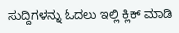ಸುದ್ದಿಗಳನ್ನು ಓದಲು ಇಲ್ಲಿ ಕ್ಲಿಕ್ ಮಾಡಿ